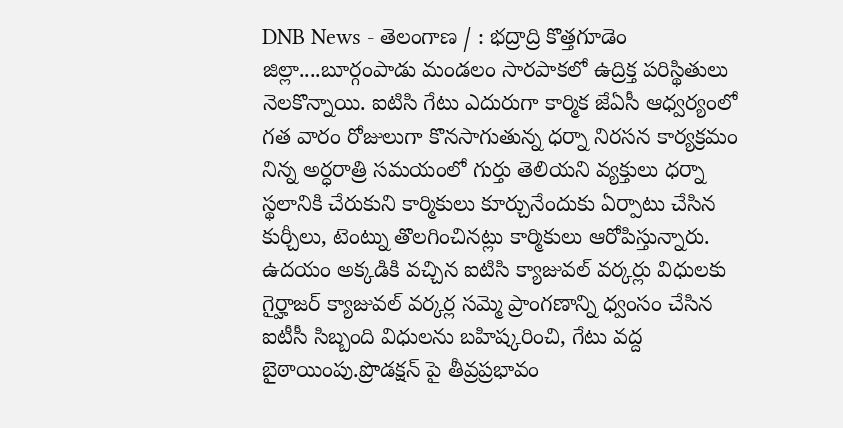DNB News - తెలంగాణ / : భద్రాద్రి కొత్తగూడెం జిల్లా....బూర్గంపాడు మండలం సారపాకలో ఉద్రిక్త పరిస్థితులు నెలకొన్నాయి. ఐటిసి గేటు ఎదురుగా కార్మిక జేఏసీ ఆధ్వర్యంలో గత వారం రోజులుగా కొనసాగుతున్న ధర్నా నిరసన కార్యక్రమం నిన్న అర్ధరాత్రి సమయంలో గుర్తు తెలియని వ్యక్తులు ధర్నా స్థలానికి చేరుకుని కార్మికులు కూర్చునేందుకు ఏర్పాటు చేసిన కుర్చీలు, టెంట్ను తొలగించినట్లు కార్మికులు ఆరోపిస్తున్నారు. ఉదయం అక్కడికి వచ్చిన ఐటిసి క్యాజువల్ వర్కర్లు విధులకు గైర్హాజర్ క్యాజువల్ వర్కర్ల సమ్మె ప్రాంగణాన్ని ధ్వంసం చేసిన ఐటీసీ సిబ్బంది విధులను బహిష్కరించి, గేటు వద్ద బైఠాయింపు.ప్రొడక్షన్ పై తీవ్రప్రభావం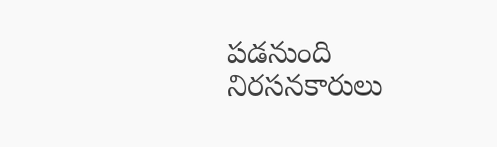పడనుంది నిరసనకారులు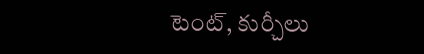టెంట్, కుర్చీలు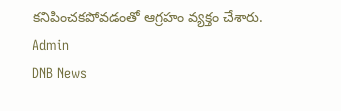కనిపించకపోవడంతో ఆగ్రహం వ్యక్తం చేశారు.
Admin
DNB News